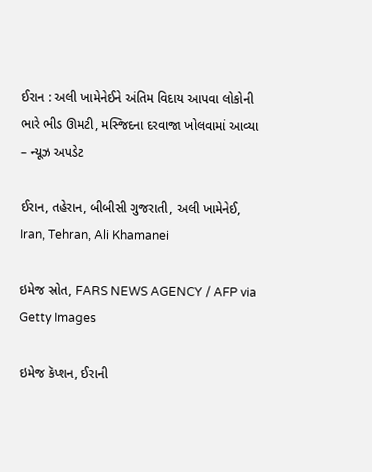ઈરાન : અલી ખામેનેઈને અંતિમ વિદાય આપવા લોકોની ભારે ભીડ ઊમટી, મસ્જિદના દરવાજા ખોલવામાં આવ્યા – ન્યૂઝ અપડેટ

ઈરાન, તહેરાન, બીબીસી ગુજરાતી, અલી ખામેનેઈ, Iran, Tehran, Ali Khamanei

ઇમેજ સ્રોત, FARS NEWS AGENCY / AFP via Getty Images

ઇમેજ કૅપ્શન, ઈરાની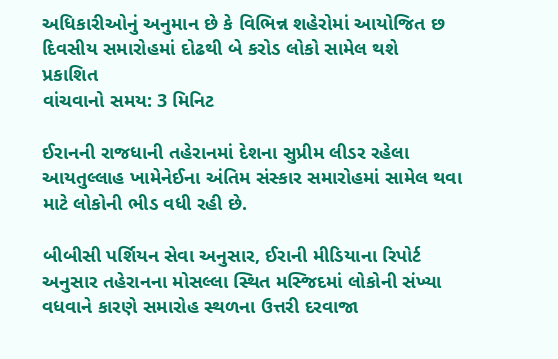અધિકારીઓનું અનુમાન છે કે વિભિન્ન શહેરોમાં આયોજિત છ દિવસીય સમારોહમાં દોઢથી બે કરોડ લોકો સામેલ થશે
પ્રકાશિત
વાંચવાનો સમય: 3 મિનિટ

ઈરાનની રાજધાની તહેરાનમાં દેશના સુપ્રીમ લીડર રહેલા આયતુલ્લાહ ખામેનેઈના અંતિમ સંસ્કાર સમારોહમાં સામેલ થવા માટે લોકોની ભીડ વધી રહી છે.

બીબીસી પર્શિયન સેવા અનુસાર, ઈરાની મીડિયાના રિપોર્ટ અનુસાર તહેરાનના મોસલ્લા સ્થિત મસ્જિદમાં લોકોની સંખ્યા વધવાને કારણે સમારોહ સ્થળના ઉત્તરી દરવાજા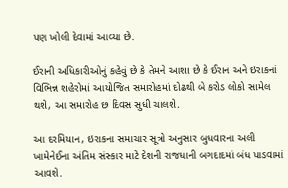પણ ખોલી દેવામાં આવ્યા છે.

ઈરાની અધિકારીઓનું કહેવું છે કે તેમને આશા છે કે ઈરાન અને ઇરાકનાં વિભિન્ન શહેરોમાં આયોજિત સમારોહમાં દોઢથી બે કરોડ લોકો સામેલ થશે, આ સમારોહ છ દિવસ સુધી ચાલશે.

આ દરમિયાન, ઇરાકના સમાચાર સૂત્રો અનુસાર બુધવારના અલી ખામેનેઈના અંતિમ સંસ્કાર માટે દેશની રાજધાની બગદાદમાં બંધ પાડવામાં આવશે.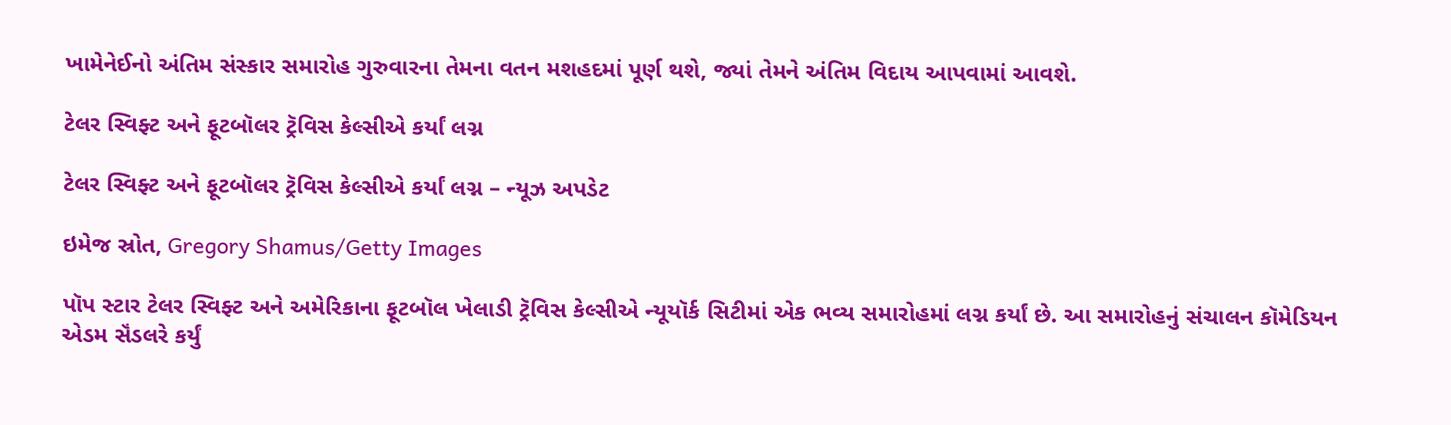ખામેનેઈનો અંતિમ સંસ્કાર સમારોહ ગુરુવારના તેમના વતન મશહદમાં પૂર્ણ થશે, જ્યાં તેમને અંતિમ વિદાય આપવામાં આવશે.

ટેલર સ્વિફ્ટ અને ફૂટબૉલર ટ્રૅવિસ કેલ્સીએ કર્યાં લગ્ન

ટેલર સ્વિફ્ટ અને ફૂટબૉલર ટ્રૅવિસ કેલ્સીએ કર્યાં લગ્ન – ન્યૂઝ અપડેટ

ઇમેજ સ્રોત, Gregory Shamus/Getty Images

પૉપ સ્ટાર ટેલર સ્વિફ્ટ અને અમેરિકાના ફૂટબૉલ ખેલાડી ટ્રૅવિસ કેલ્સીએ ન્યૂયૉર્ક સિટીમાં એક ભવ્ય સમારોહમાં લગ્ન કર્યાં છે. આ સમારોહનું સંચાલન કૉમેડિયન એડમ સૅંડલરે કર્યું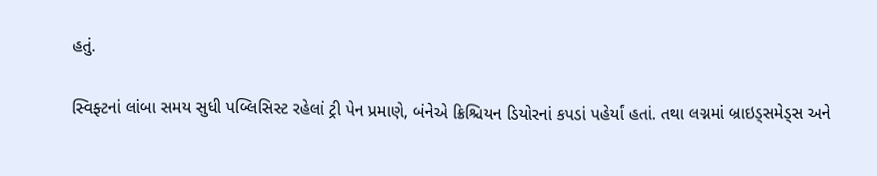હતું.

સ્વિફ્ટનાં લાંબા સમય સુધી પબ્લિસિસ્ટ રહેલાં ટ્રી પેન પ્રમાણે, બંનેએ ક્રિશ્ચિયન ડિયોરનાં કપડાં પહેર્યાં હતાં. તથા લગ્નમાં બ્રાઇડ્સમેડ્સ અને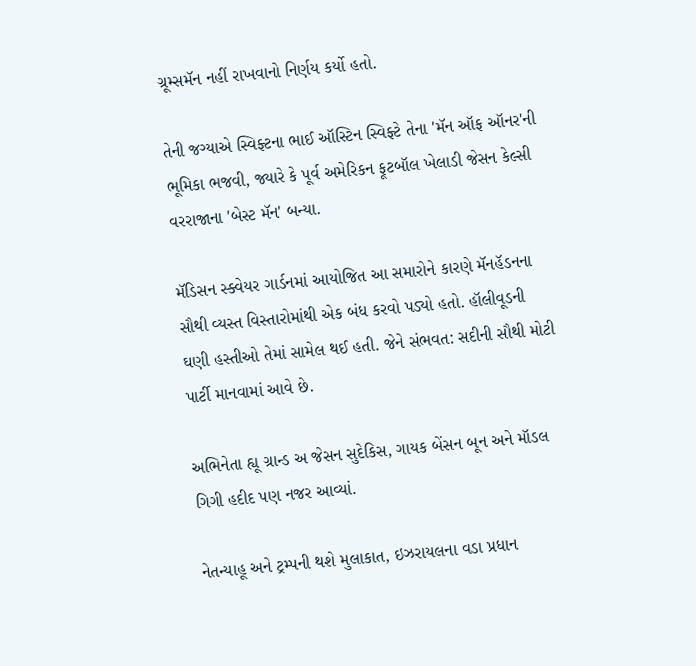ગ્રૂમ્સમૅન નહીં રાખવાનો નિર્ણય કર્યો હતો.

તેની જગ્યાએ સ્વિફ્ટના ભાઈ ઑસ્ટિન સ્વિફ્ટે તેના 'મૅન ઑફ ઑનર'ની ભૂમિકા ભજવી, જ્યારે કે પૂર્વ અમેરિકન ફૂટબૉલ ખેલાડી જેસન કેલ્સી વરરાજાના 'બેસ્ટ મૅન' બન્યા.

મૅડિસન સ્ક્વેયર ગાર્ડનમાં આયોજિત આ સમારોને કારણે મૅનહૅડનના સૌથી વ્યસ્ત વિસ્તારોમાંથી એક બંધ કરવો પડ્યો હતો. હૉલીવૂડની ઘણી હસ્તીઓ તેમાં સામેલ થઈ હતી. જેને સંભવત: સદીની સૌથી મોટી પાર્ટી માનવામાં આવે છે.

અભિનેતા હ્યૂ ગ્રાન્ડ અ જેસન સુદેકિસ, ગાયક બેંસન બૂન અને મૉડલ ગિગી હદીદ પણ નજર આવ્યાં.

નેતન્યાહૂ અને ટ્રમ્પની થશે મુલાકાત, ઇઝરાયલના વડા પ્રધાન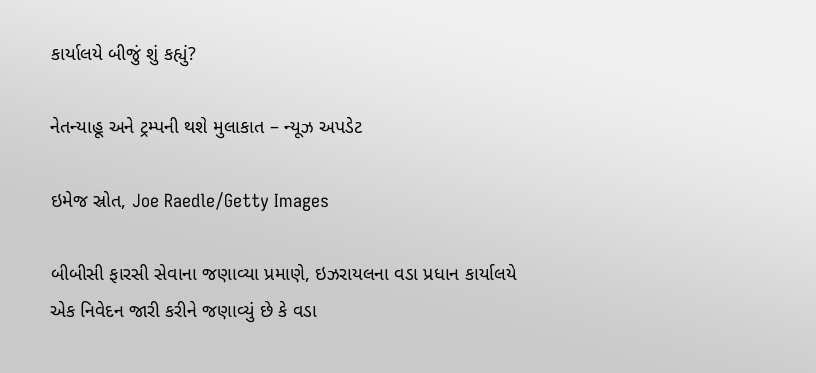કાર્યાલયે બીજું શું કહ્યું?

નેતન્યાહૂ અને ટ્રમ્પની થશે મુલાકાત – ન્યૂઝ અપડેટ

ઇમેજ સ્રોત, Joe Raedle/Getty Images

બીબીસી ફારસી સેવાના જણાવ્યા પ્રમાણે, ઇઝરાયલના વડા પ્રધાન કાર્યાલયે એક નિવેદન જારી કરીને જણાવ્યું છે કે વડા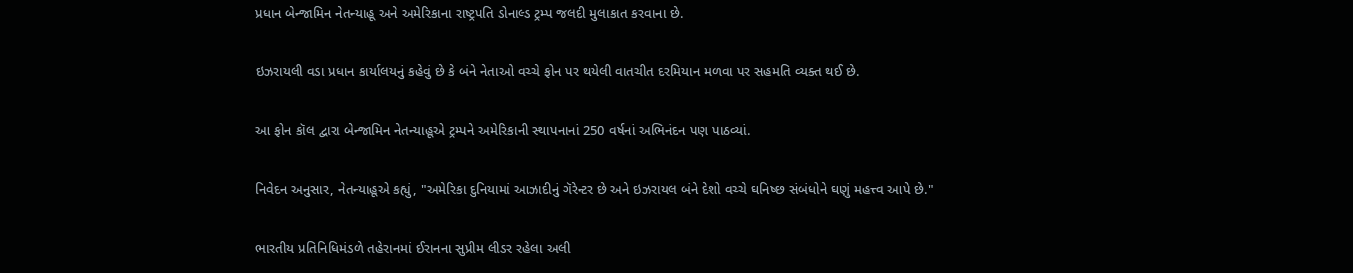પ્રધાન બેન્જામિન નેતન્યાહૂ અને અમેરિકાના રાષ્ટ્રપતિ ડોનાલ્ડ ટ્રમ્પ જલદી મુલાકાત કરવાના છે.

ઇઝરાયલી વડા પ્રધાન કાર્યાલયનું કહેવું છે કે બંને નેતાઓ વચ્ચે ફોન પર થયેલી વાતચીત દરમિયાન મળવા પર સહમતિ વ્યક્ત થઈ છે.

આ ફોન કૉલ દ્વારા બેન્જામિન નેતન્યાહૂએ ટ્રમ્પને અમેરિકાની સ્થાપનાનાં 250 વર્ષનાં અભિનંદન પણ પાઠવ્યાં.

નિવેદન અનુસાર, નેતન્યાહૂએ કહ્યું, "અમેરિકા દુનિયામાં આઝાદીનું ગૅરેન્ટર છે અને ઇઝરાયલ બંને દેશો વચ્ચે ઘનિષ્છ સંબંધોને ઘણું મહત્ત્વ આપે છે."

ભારતીય પ્રતિનિધિમંડળે તહેરાનમાં ઈરાનના સુપ્રીમ લીડર રહેલા અલી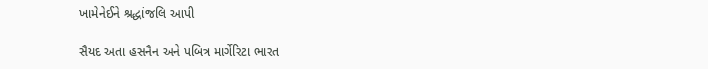ખામેનેઈને શ્રદ્ધાંજલિ આપી

સૈયદ અતા હસનૈન અને પબિત્ર માર્ગેરિટા ભારત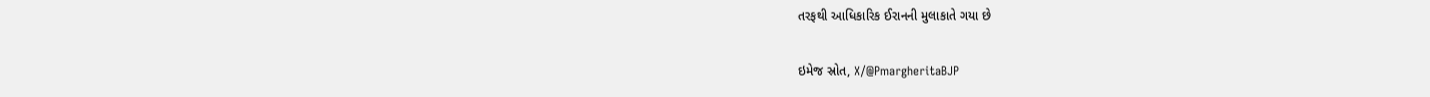તરફથી આધિકારિક ઈરાનની મુલાકાતે ગયા છે

ઇમેજ સ્રોત, X/@PmargheritaBJP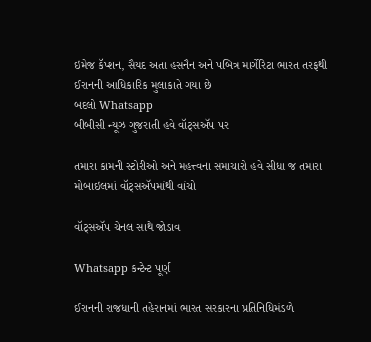ઇમેજ કૅપ્શન, સૈયદ અતા હસનૈન અને પબિત્ર માર્ગેરિટા ભારત તરફથી ઈરાનની આધિકારિક મુલાકાતે ગયા છે
બદલો Whatsapp
બીબીસી ન્યૂઝ ગુજરાતી હવે વૉટ્સઍપ પર

તમારા કામની સ્ટોરીઓ અને મહત્ત્વના સમાચારો હવે સીધા જ તમારા મોબાઇલમાં વૉટ્સઍપમાંથી વાંચો

વૉટ્સઍપ ચેનલ સાથે જોડાવ

Whatsapp કન્ટેન્ટ પૂર્ણ

ઈરાનની રાજધાની તહેરાનમાં ભારત સરકારના પ્રતિનિધિમંડળે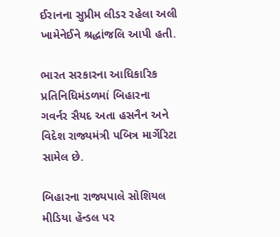ઈરાનના સુપ્રીમ લીડર રહેલા અલી ખામેનેઈને શ્રદ્ધાંજલિ આપી હતી.

ભારત સરકારના આધિકારિક પ્રતિનિધિમંડળમાં બિહારના ગવર્નર સૈયદ અતા હસનૈન અને વિદેશ રાજ્યમંત્રી પબિત્ર માર્ગેરિટા સામેલ છે.

બિહારના રાજ્યપાલે સોશિયલ મીડિયા હૅન્ડલ પર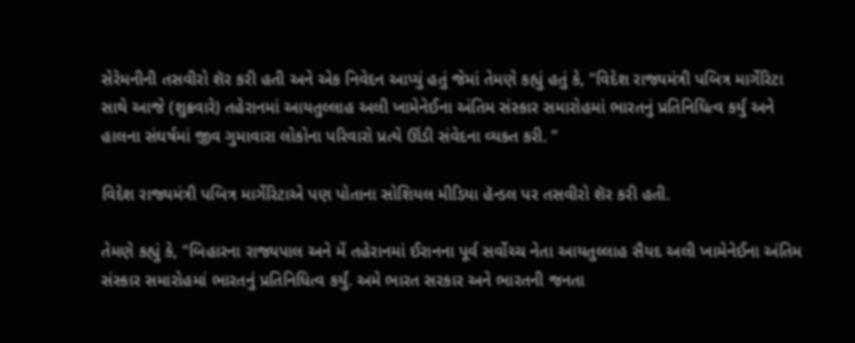સેરેમનીની તસવીરો શૅર કરી હતી અને એક નિવેદન આપ્યું હતું જેમાં તેમણે કહ્યું હતું કે, "વિદેશ રાજ્યમંત્રી પબિત્ર માર્ગેરિટા સાથે આજે (શુક્રવારે) તહેરાનમાં આયતુલ્લાહ અલી ખામેનેઈના અંતિમ સંસ્કાર સમારોહમાં ભારતનું પ્રતિનિધિત્વ કર્યું અને હાલના સંઘર્ષમાં જીવ ગુમાવારા લોકોના પરિવારો પ્રત્યે ઊંડી સંવેદના વ્યક્ત કરી. "

વિદેશ રાજ્યમંત્રી પબિત્ર માર્ગેરિટાએ પણ પોતાના સોશિયલ મીડિયા હૅન્ડલ પર તસવીરો શૅર કરી હતી.

તેમણે કહ્યું કે, "બિહારના રાજ્યપાલ અને મેં તહેરાનમાં ઈરાનના પૂર્વ સર્વોચ્ચ નેતા આયતુલ્લાહ સૈયદ અલી ખામેનેઈના અંતિમ સંસ્કાર સમારોહમાં ભારતનું પ્રતિનિધિત્વ કર્યું. અમે ભારત સરકાર અને ભારતની જનતા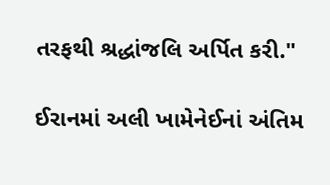તરફથી શ્રદ્ધાંજલિ અર્પિત કરી."

ઈરાનમાં અલી ખામેનેઈનાં અંતિમ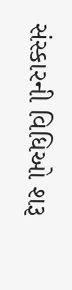સંસ્કારની વિધિઓ શરૂ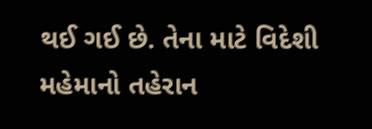થઈ ગઈ છે. તેના માટે વિદેશી મહેમાનો તહેરાન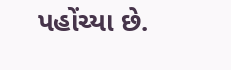પહોંચ્યા છે.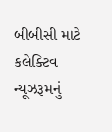બીબીસી માટે કલેક્ટિવ ન્યૂઝરૂમનું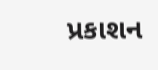પ્રકાશન